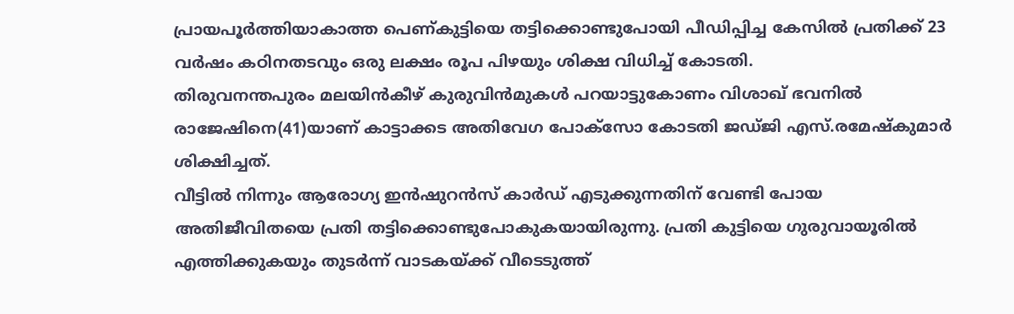പ്രായപൂർത്തിയാകാത്ത പെണ്കുട്ടിയെ തട്ടിക്കൊണ്ടുപോയി പീഡിപ്പിച്ച കേസിൽ പ്രതിക്ക് 23 വർഷം കഠിനതടവും ഒരു ലക്ഷം രൂപ പിഴയും ശിക്ഷ വിധിച്ച് കോടതി.
തിരുവനന്തപുരം മലയിൻകീഴ് കുരുവിൻമുകൾ പറയാട്ടുകോണം വിശാഖ് ഭവനിൽ രാജേഷിനെ(41)യാണ് കാട്ടാക്കട അതിവേഗ പോക്സോ കോടതി ജഡ്ജി എസ്.രമേഷ്കുമാർ ശിക്ഷിച്ചത്.
വീട്ടിൽ നിന്നും ആരോഗ്യ ഇൻഷുറൻസ് കാർഡ് എടുക്കുന്നതിന് വേണ്ടി പോയ അതിജീവിതയെ പ്രതി തട്ടിക്കൊണ്ടുപോകുകയായിരുന്നു. പ്രതി കുട്ടിയെ ഗുരുവായൂരിൽ എത്തിക്കുകയും തുടർന്ന് വാടകയ്ക്ക് വീടെടുത്ത്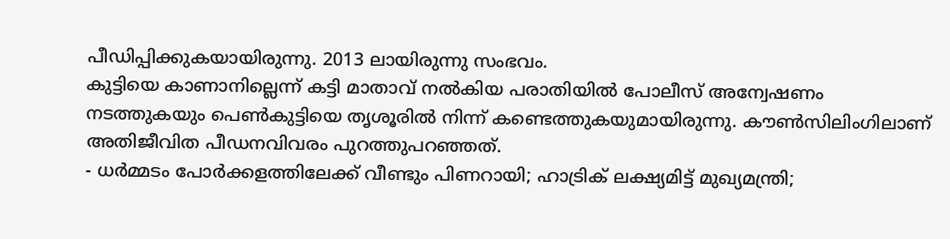പീഡിപ്പിക്കുകയായിരുന്നു. 2013 ലായിരുന്നു സംഭവം.
കുട്ടിയെ കാണാനില്ലെന്ന് കട്ടി മാതാവ് നൽകിയ പരാതിയിൽ പോലീസ് അന്വേഷണം നടത്തുകയും പെൺകുട്ടിയെ തൃശൂരിൽ നിന്ന് കണ്ടെത്തുകയുമായിരുന്നു. കൗൺസിലിംഗിലാണ് അതിജീവിത പീഡനവിവരം പുറത്തുപറഞ്ഞത്.
- ധർമ്മടം പോർക്കളത്തിലേക്ക് വീണ്ടും പിണറായി; ഹാട്രിക് ലക്ഷ്യമിട്ട് മുഖ്യമന്ത്രി;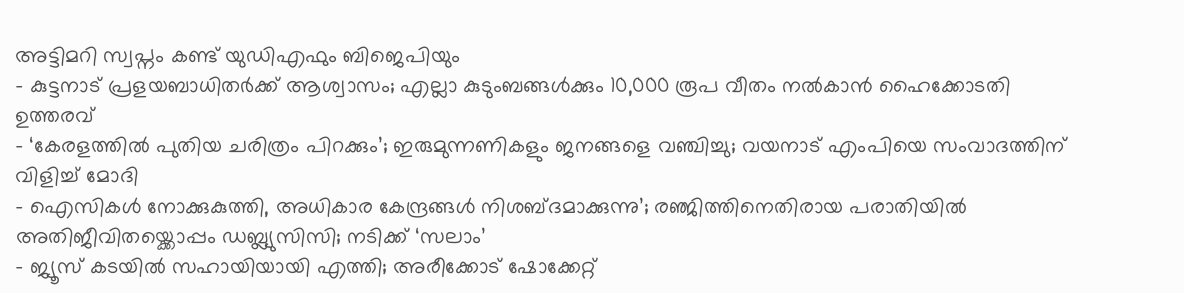അട്ടിമറി സ്വപ്നം കണ്ട് യുഡിഎഫും ബിജെപിയും
- കുട്ടനാട് പ്രളയബാധിതർക്ക് ആശ്വാസം; എല്ലാ കുടുംബങ്ങൾക്കും 10,000 രൂപ വീതം നൽകാൻ ഹൈക്കോടതി ഉത്തരവ്
- ‘കേരളത്തിൽ പുതിയ ചരിത്രം പിറക്കും’; ഇരുമുന്നണികളും ജനങ്ങളെ വഞ്ചിച്ചു; വയനാട് എംപിയെ സംവാദത്തിന് വിളിച്ച് മോദി
- ഐസികൾ നോക്കുകുത്തി, അധികാര കേന്ദ്രങ്ങൾ നിശബ്ദമാക്കുന്നു’; രഞ്ജിത്തിനെതിരായ പരാതിയിൽ അതിജീവിതയ്ക്കൊപ്പം ഡബ്ല്യുസിസി; നടിക്ക് ‘സലാം’
- ജ്യൂസ് കടയിൽ സഹായിയായി എത്തി; അരീക്കോട് ഷോക്കേറ്റ്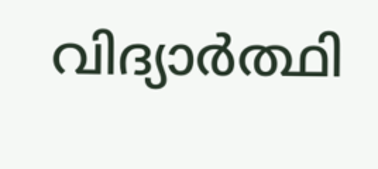വിദ്യാർത്ഥി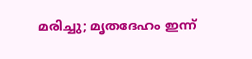മരിച്ചു; മൃതദേഹം ഇന്ന്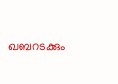ഖബറടക്കും